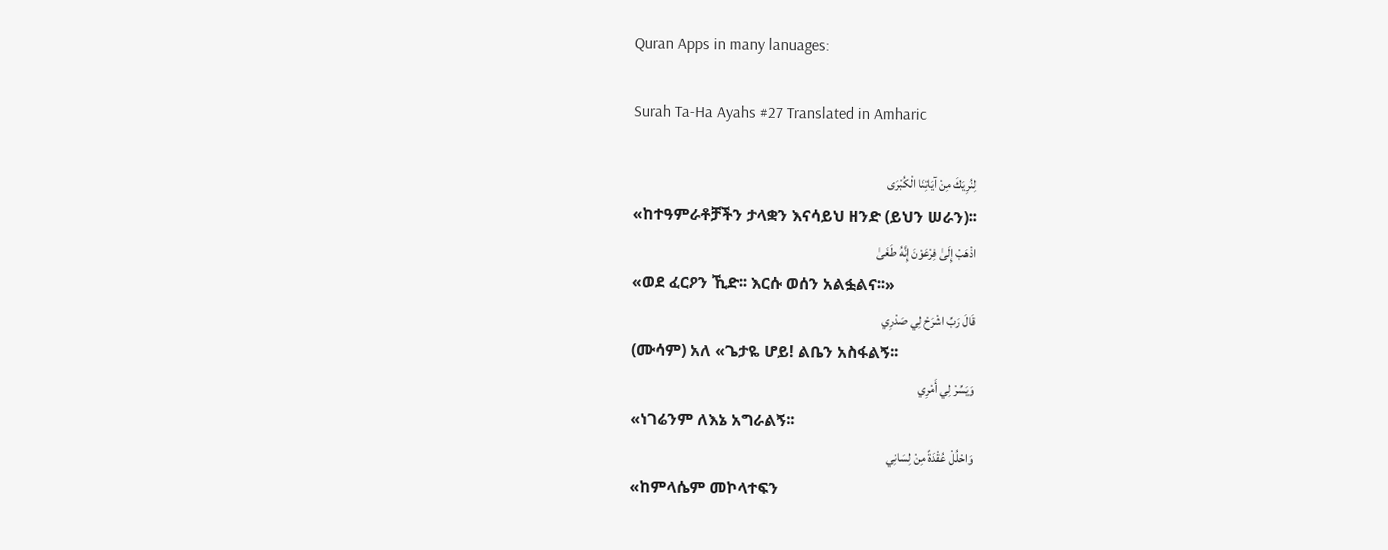Quran Apps in many lanuages:

Surah Ta-Ha Ayahs #27 Translated in Amharic

لِنُرِيَكَ مِنْ آيَاتِنَا الْكُبْرَى
«ከተዓምራቶቻችን ታላቋን እናሳይህ ዘንድ (ይህን ሠራን)፡፡
اذْهَبْ إِلَىٰ فِرْعَوْنَ إِنَّهُ طَغَىٰ
«ወደ ፈርዖን ኺድ፡፡ እርሱ ወሰን አልፏልና፡፡»
قَالَ رَبِّ اشْرَحْ لِي صَدْرِي
(ሙሳም) አለ «ጌታዬ ሆይ! ልቤን አስፋልኝ፡፡
وَيَسِّرْ لِي أَمْرِي
«ነገሬንም ለእኔ አግራልኝ፡፡
وَاحْلُلْ عُقْدَةً مِنْ لِسَانِي
«ከምላሴም መኮላተፍን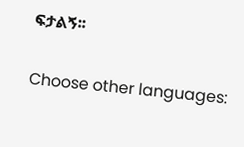ፍታልኝ፡፡

Choose other languages: